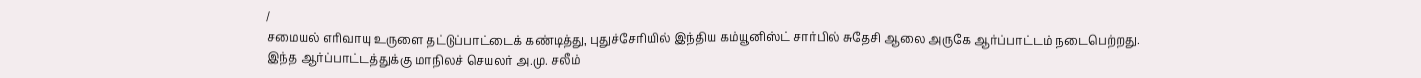/
சமையல் எரிவாயு உருளை தட்டுப்பாட்டைக் கண்டித்து, புதுச்சேரியில் இந்திய கம்யூனிஸ்ட் சார்பில் சுதேசி ஆலை அருகே ஆர்ப்பாட்டம் நடைபெற்றது.
இந்த ஆர்ப்பாட்டத்துக்கு மாநிலச் செயலர் அ.மு. சலீம்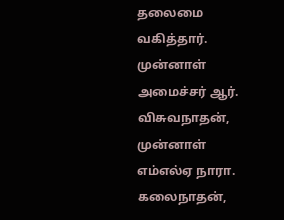தலைமை வகித்தார். முன்னாள் அமைச்சர் ஆர். விசுவநாதன், முன்னாள் எம்எல்ஏ நாரா. கலைநாதன்,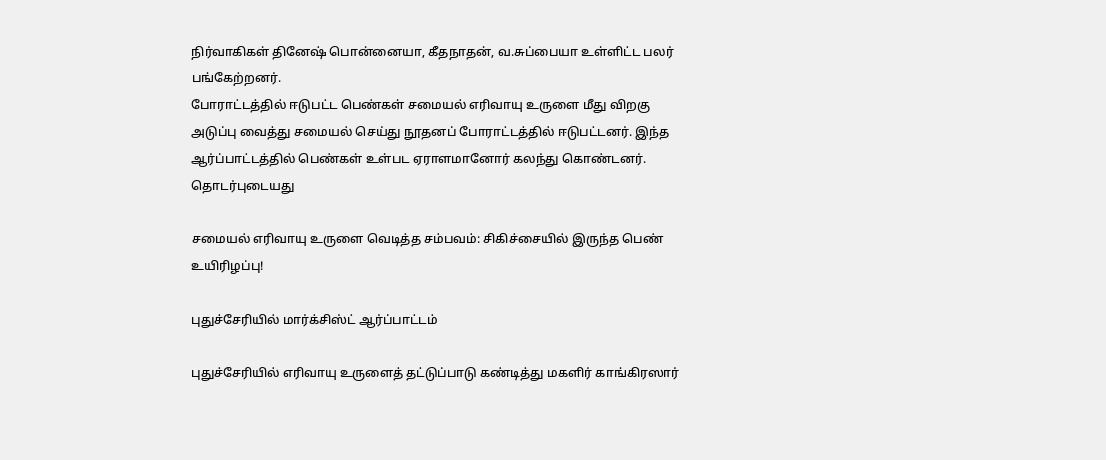நிர்வாகிகள் தினேஷ் பொன்னையா, கீதநாதன், வ.சுப்பையா உள்ளிட்ட பலர் பங்கேற்றனர்.
போராட்டத்தில் ஈடுபட்ட பெண்கள் சமையல் எரிவாயு உருளை மீது விறகு அடுப்பு வைத்து சமையல் செய்து நூதனப் போராட்டத்தில் ஈடுபட்டனர். இந்த ஆர்ப்பாட்டத்தில் பெண்கள் உள்பட ஏராளமானோர் கலந்து கொண்டனர்.
தொடர்புடையது

சமையல் எரிவாயு உருளை வெடித்த சம்பவம்: சிகிச்சையில் இருந்த பெண் உயிரிழப்பு!

புதுச்சேரியில் மார்க்சிஸ்ட் ஆர்ப்பாட்டம்

புதுச்சேரியில் எரிவாயு உருளைத் தட்டுப்பாடு கண்டித்து மகளிர் காங்கிரஸார்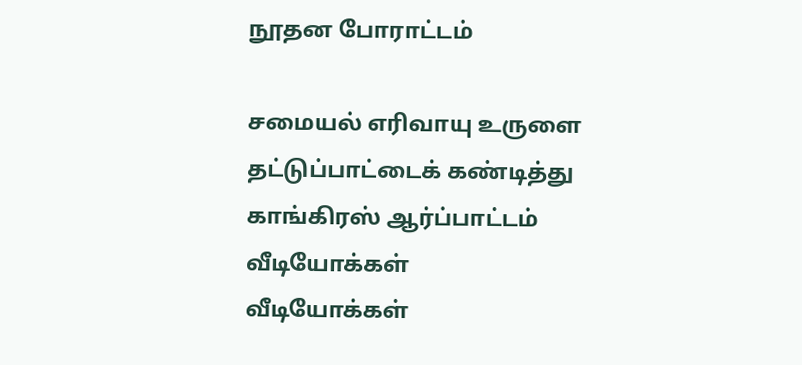நூதன போராட்டம்

சமையல் எரிவாயு உருளை தட்டுப்பாட்டைக் கண்டித்து காங்கிரஸ் ஆர்ப்பாட்டம்
வீடியோக்கள்
வீடியோக்கள்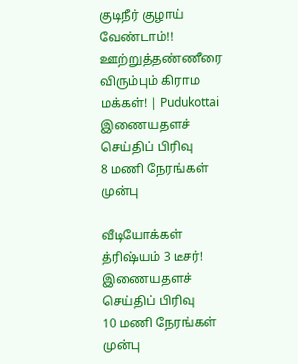குடிநீர் குழாய் வேண்டாம்!! ஊற்றுத்தண்ணீரை விரும்பும் கிராம மக்கள்! | Pudukottai
இணையதளச் செய்திப் பிரிவு
8 மணி நேரங்கள் முன்பு

வீடியோக்கள்
த்ரிஷ்யம் 3 டீசர்!
இணையதளச் செய்திப் பிரிவு
10 மணி நேரங்கள் முன்பு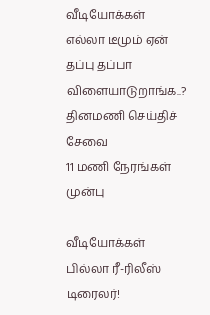வீடியோக்கள்
எல்லா டீமும் ஏன் தப்பு தப்பா விளையாடுறாங்க..?
தினமணி செய்திச் சேவை
11 மணி நேரங்கள் முன்பு

வீடியோக்கள்
பில்லா ரீ-ரிலீஸ் டிரைலர்!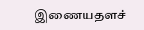இணையதளச்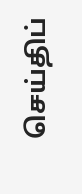செய்திப்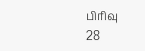பிரிவு
28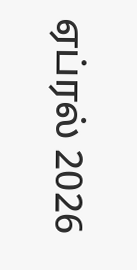ஏப்ரல் 2026